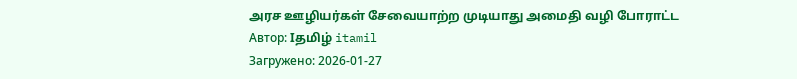அரச ஊழியர்கள் சேவையாற்ற முடியாது அமைதி வழி போராட்ட
Автор: Iதமிழ் itamil
Загружено: 2026-01-27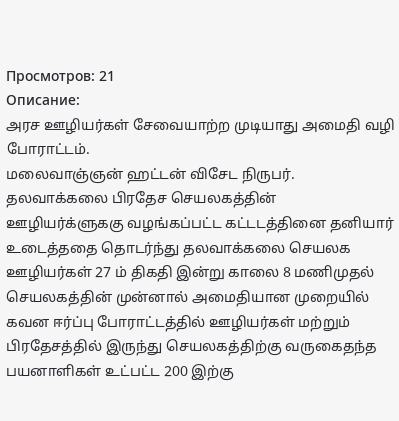Просмотров: 21
Описание:
அரச ஊழியர்கள் சேவையாற்ற முடியாது அமைதி வழி போராட்டம்.
மலைவாஞ்ஞன் ஹட்டன் விசேட நிருபர்.
தலவாக்கலை பிரதேச செயலகத்தின் ஊழியர்க்ளுககு வழங்கப்பட்ட கட்டடத்தினை தனியார் உடைத்ததை தொடர்ந்து தலவாக்கலை செயலக ஊழியர்கள் 27 ம் திகதி இன்று காலை 8 மணிமுதல் செயலகத்தின் முன்னால் அமைதியான முறையில் கவன ஈர்ப்பு போராட்டத்தில் ஊழியர்கள் மற்றும் பிரதேசத்தில் இருந்து செயலகத்திற்கு வருகைதந்த பயனாளிகள் உட்பட்ட 200 இற்கு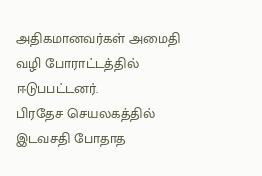அதிகமானவர்கள் அமைதி வழி போராட்டத்தில் ஈடுபபட்டனர்.
பிரதேச செயலகத்தில் இடவசதி போதாத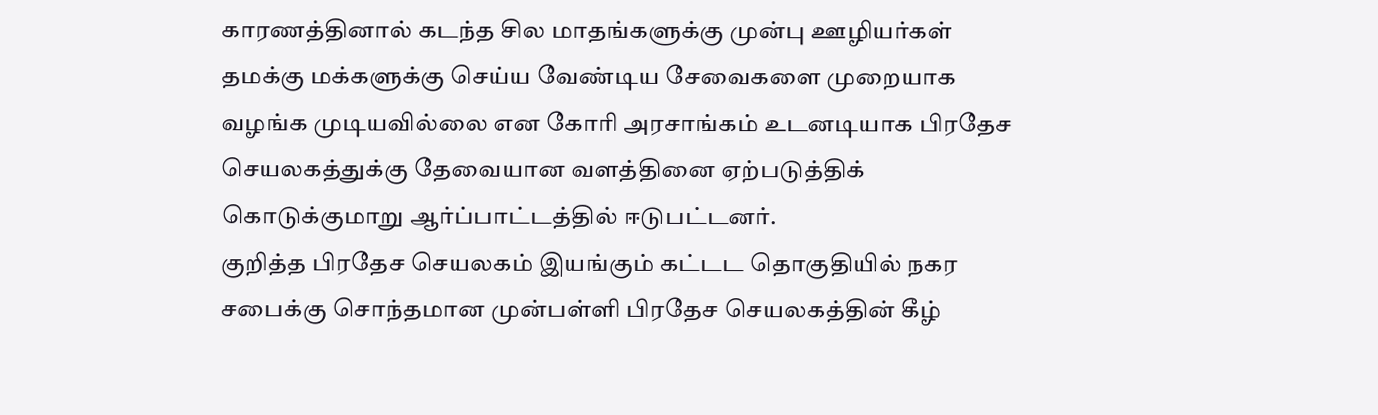காரணத்தினால் கடந்த சில மாதங்களுக்கு முன்பு ஊழியர்கள் தமக்கு மக்களுக்கு செய்ய வேண்டிய சேவைகளை முறையாக வழங்க முடியவில்லை என கோரி அரசாங்கம் உடனடியாக பிரதேச செயலகத்துக்கு தேவையான வளத்தினை ஏற்படுத்திக் கொடுக்குமாறு ஆர்ப்பாட்டத்தில் ஈடுபட்டனர்.
குறித்த பிரதேச செயலகம் இயங்கும் கட்டட தொகுதியில் நகர சபைக்கு சொந்தமான முன்பள்ளி பிரதேச செயலகத்தின் கீழ்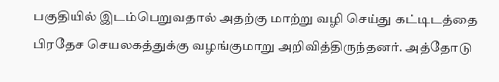பகுதியில் இடம்பெறுவதால் அதற்கு மாற்று வழி செய்து கட்டிடத்தை பிரதேச செயலகத்துக்கு வழங்குமாறு அறிவித்திருந்தனர். அத்தோடு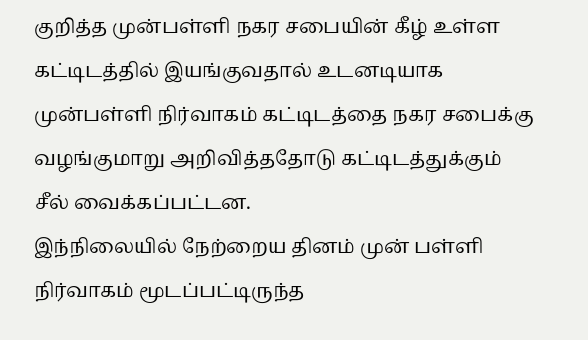குறித்த முன்பள்ளி நகர சபையின் கீழ் உள்ள கட்டிடத்தில் இயங்குவதால் உடனடியாக முன்பள்ளி நிர்வாகம் கட்டிடத்தை நகர சபைக்கு வழங்குமாறு அறிவித்ததோடு கட்டிடத்துக்கும் சீல் வைக்கப்பட்டன.
இந்நிலையில் நேற்றைய தினம் முன் பள்ளி நிர்வாகம் மூடப்பட்டிருந்த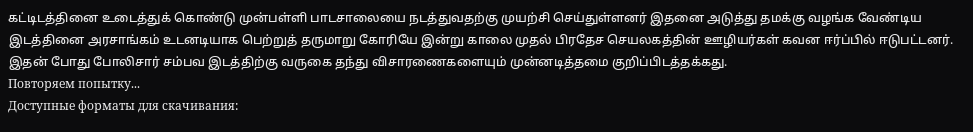கட்டிடத்தினை உடைத்துக் கொண்டு முன்பள்ளி பாடசாலையை நடத்துவதற்கு முயற்சி செய்துள்ளனர் இதனை அடுத்து தமக்கு வழங்க வேண்டிய இடத்தினை அரசாங்கம் உடனடியாக பெற்றுத் தருமாறு கோரியே இன்று காலை முதல் பிரதேச செயலகத்தின் ஊழியர்கள் கவன ஈர்ப்பில் ஈடுபட்டனர்.
இதன் போது போலிசார் சம்பவ இடத்திற்கு வருகை தந்து விசாரணைகளையும் முன்னடித்தமை குறிப்பிடத்தக்கது.
Повторяем попытку...
Доступные форматы для скачивания: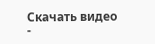Скачать видео
-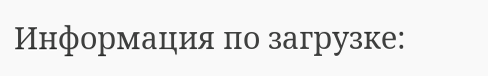Информация по загрузке: